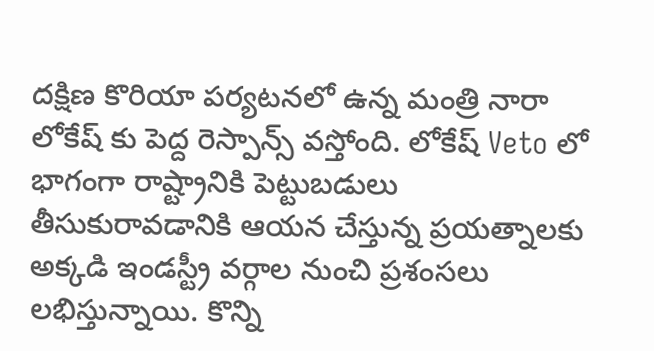దక్షిణ కొరియా పర్యటనలో ఉన్న మంత్రి నారా లోకేష్ కు పెద్ద రెస్పాన్స్ వస్తోంది. లోకేష్ Veto లో భాగంగా రాష్ట్రానికి పెట్టుబడులు తీసుకురావడానికి ఆయన చేస్తున్న ప్రయత్నాలకు అక్కడి ఇండస్ట్రీ వర్గాల నుంచి ప్రశంసలు లభిస్తున్నాయి. కొన్ని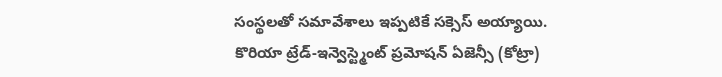సంస్థలతో సమావేశాలు ఇప్పటికే సక్సెస్ అయ్యాయి.
కొరియా ట్రేడ్-ఇన్వెస్ట్మెంట్ ప్రమోషన్ ఏజెన్సీ (కోట్రా)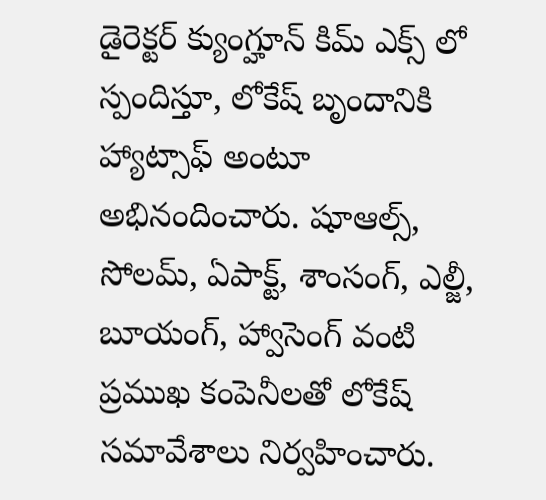డైరెక్టర్ క్యుంగ్హూన్ కిమ్ ఎక్స్ లో స్పందిస్తూ, లోకేష్ బృందానికి హ్యాట్సాఫ్ అంటూ అభినందించారు. షూఆల్స్, సోలమ్, ఏపాక్ట్, శాంసంగ్, ఎల్జీ, బూయంగ్, హ్వాసెంగ్ వంటి ప్రముఖ కంపెనీలతో లోకేష్ సమావేశాలు నిర్వహించారు.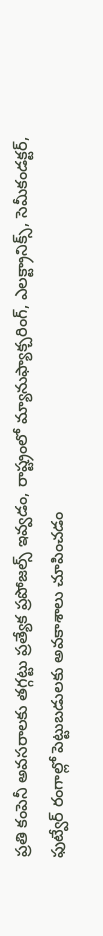ప్రతి కంపెనీ అవసరాలకు తగ్గట్టు ప్రత్యేక ప్రపోజల్స్ ఇవ్వడం, రాష్ట్రంలో మ్యానుఫ్యాక్చరింగ్, ఎలక్ట్రానిక్స్, సెమీకండక్టర్, ఫుట్వేర్ రంగాల్లో పెట్టుబడులకు అవకాశాలు చూపించడం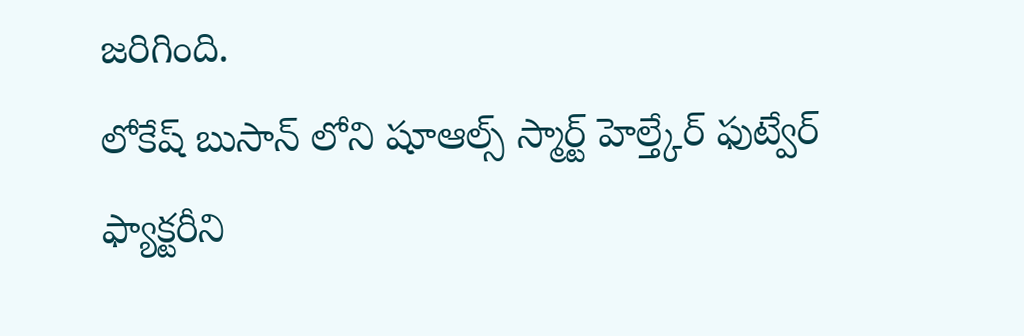జరిగింది.
లోకేష్ బుసాన్ లోని షూఆల్స్ స్మార్ట్ హెల్త్కేర్ ఫుట్వేర్ ఫ్యాక్టరీని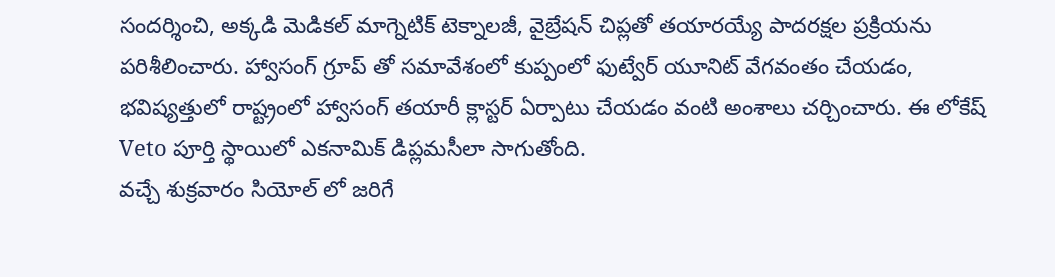సందర్శించి, అక్కడి మెడికల్ మాగ్నెటిక్ టెక్నాలజీ, వైబ్రేషన్ చిప్లతో తయారయ్యే పాదరక్షల ప్రక్రియను పరిశీలించారు. హ్వాసంగ్ గ్రూప్ తో సమావేశంలో కుప్పంలో ఫుట్వేర్ యూనిట్ వేగవంతం చేయడం, భవిష్యత్తులో రాష్ట్రంలో హ్వాసంగ్ తయారీ క్లాస్టర్ ఏర్పాటు చేయడం వంటి అంశాలు చర్చించారు. ఈ లోకేష్ Veto పూర్తి స్థాయిలో ఎకనామిక్ డిప్లమసీలా సాగుతోంది.
వచ్చే శుక్రవారం సియోల్ లో జరిగే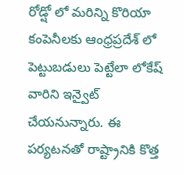రోడ్షో లో మరిన్ని కొరియా కంపెనీలకు ఆంధ్రప్రదేశ్ లో పెట్టుబడులు పెట్టేలా లోకేష్ వారిని ఇన్వైట్ చేయనున్నారు. ఈ పర్యటనతో రాష్ట్రానికి కొత్త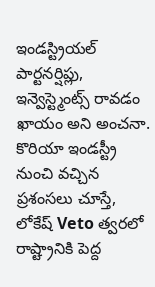ఇండస్ట్రియల్ పార్టనర్షిప్లు, ఇన్వెస్ట్మెంట్స్ రావడం ఖాయం అని అంచనా. కొరియా ఇండస్ట్రీ నుంచి వచ్చిన ప్రశంసలు చూస్తే, లోకేష్ Veto త్వరలో రాష్ట్రానికి పెద్ద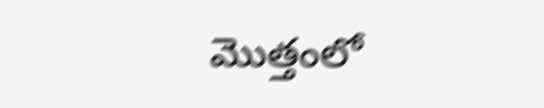మొత్తంలో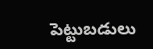పెట్టుబడులు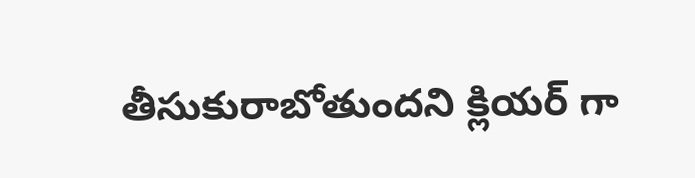తీసుకురాబోతుందని క్లియర్ గా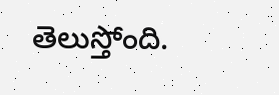తెలుస్తోంది.